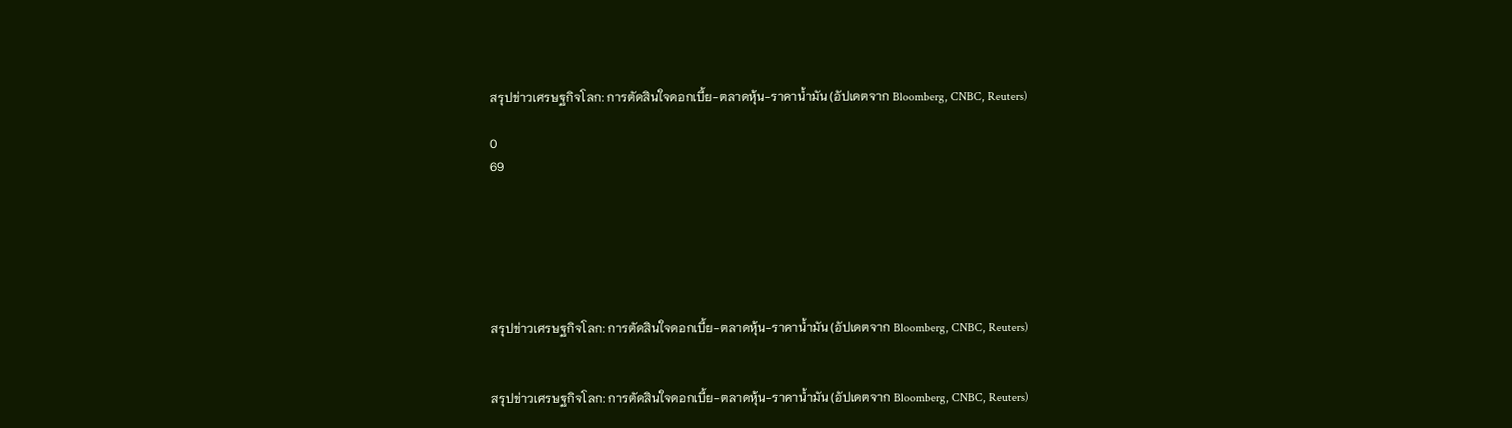สรุปข่าวเศรษฐกิจโลก: การตัดสินใจดอกเบี้ย-ตลาดหุ้น-ราคาน้ำมัน (อัปเดตจาก Bloomberg, CNBC, Reuters)

0
69






สรุปข่าวเศรษฐกิจโลก: การตัดสินใจดอกเบี้ย-ตลาดหุ้น-ราคาน้ำมัน (อัปเดตจาก Bloomberg, CNBC, Reuters)


สรุปข่าวเศรษฐกิจโลก: การตัดสินใจดอกเบี้ย-ตลาดหุ้น-ราคาน้ำมัน (อัปเดตจาก Bloomberg, CNBC, Reuters)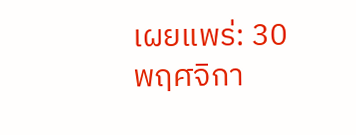เผยแพร่: 30 พฤศจิกา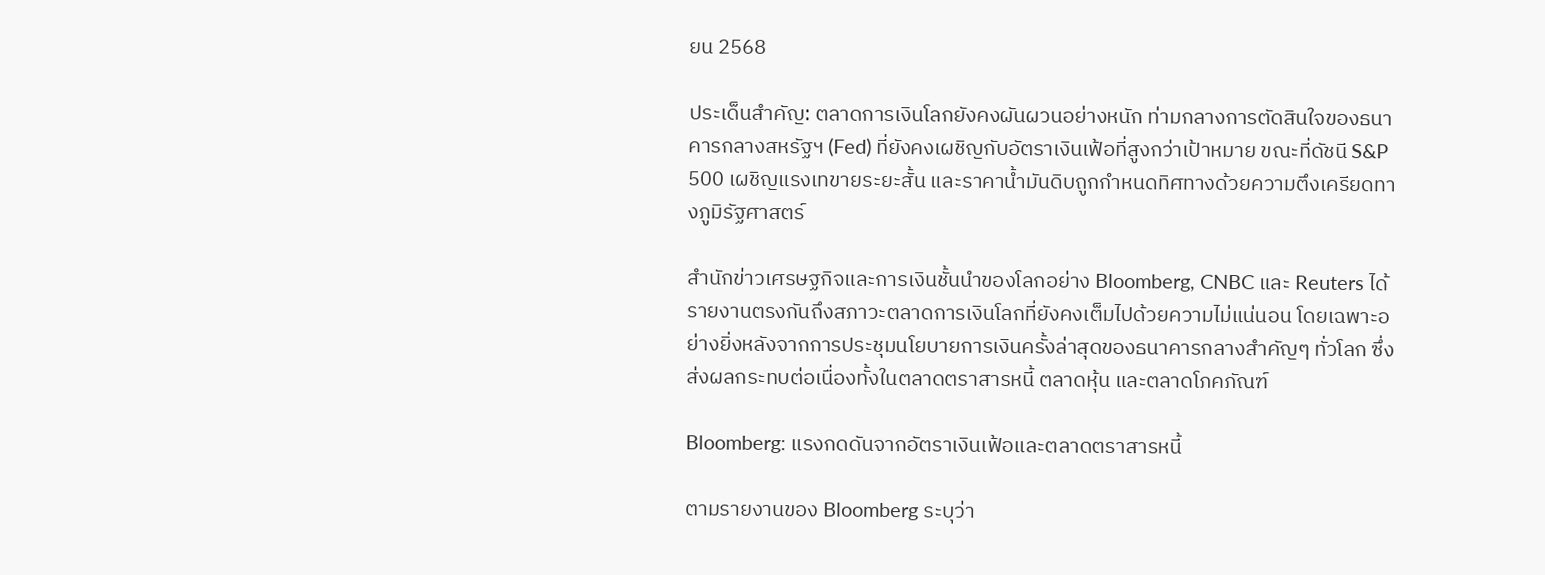ยน 2568

ประเด็นสำคัญ: ตลาดการเงินโลกยังคงผันผวนอย่างหนัก ท่ามกลางการตัดสินใจของธนาคารกลางสหรัฐฯ (Fed) ที่ยังคงเผชิญกับอัตราเงินเฟ้อที่สูงกว่าเป้าหมาย ขณะที่ดัชนี S&P 500 เผชิญแรงเทขายระยะสั้น และราคาน้ำมันดิบถูกกำหนดทิศทางด้วยความตึงเครียดทางภูมิรัฐศาสตร์

สำนักข่าวเศรษฐกิจและการเงินชั้นนำของโลกอย่าง Bloomberg, CNBC และ Reuters ได้รายงานตรงกันถึงสภาวะตลาดการเงินโลกที่ยังคงเต็มไปด้วยความไม่แน่นอน โดยเฉพาะอย่างยิ่งหลังจากการประชุมนโยบายการเงินครั้งล่าสุดของธนาคารกลางสำคัญๆ ทั่วโลก ซึ่งส่งผลกระทบต่อเนื่องทั้งในตลาดตราสารหนี้ ตลาดหุ้น และตลาดโภคภัณฑ์

Bloomberg: แรงกดดันจากอัตราเงินเฟ้อและตลาดตราสารหนี้

ตามรายงานของ Bloomberg ระบุว่า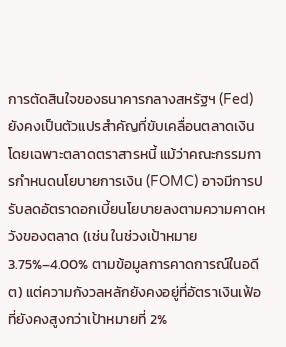การตัดสินใจของธนาคารกลางสหรัฐฯ (Fed) ยังคงเป็นตัวแปรสำคัญที่ขับเคลื่อนตลาดเงิน โดยเฉพาะตลาดตราสารหนี้ แม้ว่าคณะกรรมการกำหนดนโยบายการเงิน (FOMC) อาจมีการปรับลดอัตราดอกเบี้ยนโยบายลงตามความคาดหวังของตลาด (เช่น ในช่วงเป้าหมาย 3.75%–4.00% ตามข้อมูลการคาดการณ์ในอดีต) แต่ความกังวลหลักยังคงอยู่ที่อัตราเงินเฟ้อที่ยังคงสูงกว่าเป้าหมายที่ 2%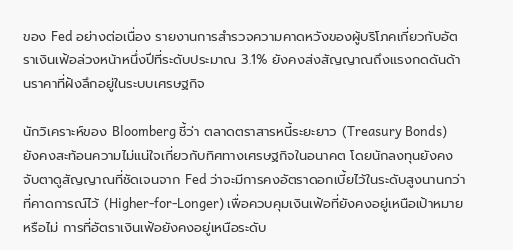ของ Fed อย่างต่อเนื่อง รายงานการสำรวจความคาดหวังของผู้บริโภคเกี่ยวกับอัตราเงินเฟ้อล่วงหน้าหนึ่งปีที่ระดับประมาณ 3.1% ยังคงส่งสัญญาณถึงแรงกดดันด้านราคาที่ฝังลึกอยู่ในระบบเศรษฐกิจ

นักวิเคราะห์ของ Bloomberg ชี้ว่า ตลาดตราสารหนี้ระยะยาว (Treasury Bonds) ยังคงสะท้อนความไม่แน่ใจเกี่ยวกับทิศทางเศรษฐกิจในอนาคต โดยนักลงทุนยังคงจับตาดูสัญญาณที่ชัดเจนจาก Fed ว่าจะมีการคงอัตราดอกเบี้ยไว้ในระดับสูงนานกว่าที่คาดการณ์ไว้ (Higher-for-Longer) เพื่อควบคุมเงินเฟ้อที่ยังคงอยู่เหนือเป้าหมายหรือไม่ การที่อัตราเงินเฟ้อยังคงอยู่เหนือระดับ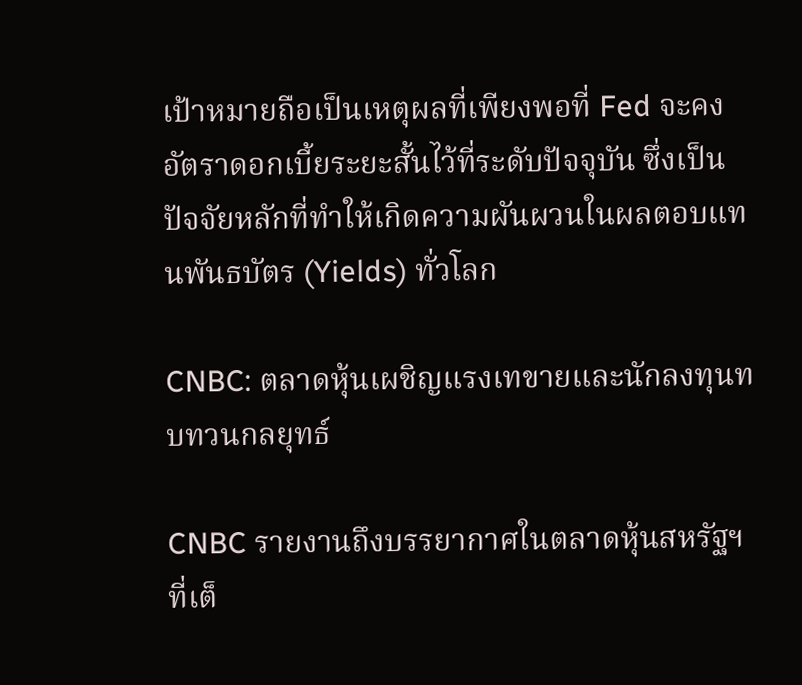เป้าหมายถือเป็นเหตุผลที่เพียงพอที่ Fed จะคงอัตราดอกเบี้ยระยะสั้นไว้ที่ระดับปัจจุบัน ซึ่งเป็นปัจจัยหลักที่ทำให้เกิดความผันผวนในผลตอบแทนพันธบัตร (Yields) ทั่วโลก

CNBC: ตลาดหุ้นเผชิญแรงเทขายและนักลงทุนทบทวนกลยุทธ์

CNBC รายงานถึงบรรยากาศในตลาดหุ้นสหรัฐฯ ที่เต็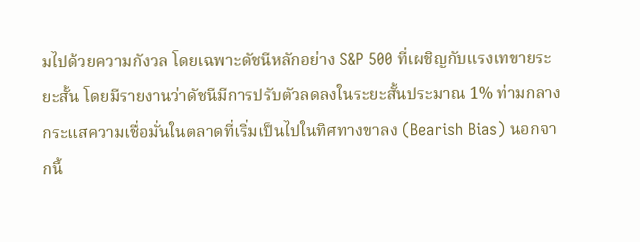มไปด้วยความกังวล โดยเฉพาะดัชนีหลักอย่าง S&P 500 ที่เผชิญกับแรงเทขายระยะสั้น โดยมีรายงานว่าดัชนีมีการปรับตัวลดลงในระยะสั้นประมาณ 1% ท่ามกลางกระแสความเชื่อมั่นในตลาดที่เริ่มเป็นไปในทิศทางขาลง (Bearish Bias) นอกจากนี้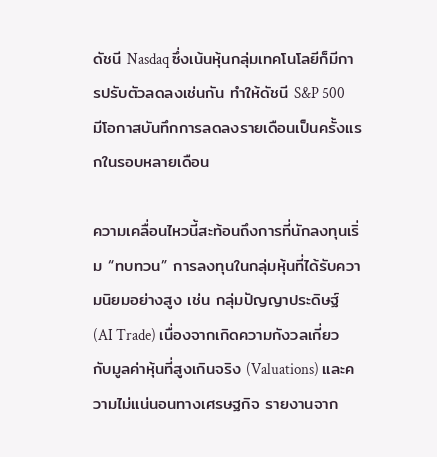ดัชนี Nasdaq ซึ่งเน้นหุ้นกลุ่มเทคโนโลยีก็มีการปรับตัวลดลงเช่นกัน ทำให้ดัชนี S&P 500 มีโอกาสบันทึกการลดลงรายเดือนเป็นครั้งแรกในรอบหลายเดือน

ความเคลื่อนไหวนี้สะท้อนถึงการที่นักลงทุนเริ่ม “ทบทวน” การลงทุนในกลุ่มหุ้นที่ได้รับความนิยมอย่างสูง เช่น กลุ่มปัญญาประดิษฐ์ (AI Trade) เนื่องจากเกิดความกังวลเกี่ยวกับมูลค่าหุ้นที่สูงเกินจริง (Valuations) และความไม่แน่นอนทางเศรษฐกิจ รายงานจาก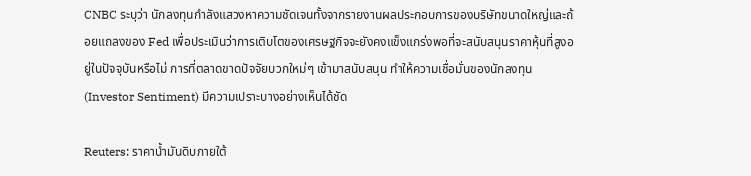CNBC ระบุว่า นักลงทุนกำลังแสวงหาความชัดเจนทั้งจากรายงานผลประกอบการของบริษัทขนาดใหญ่และถ้อยแถลงของ Fed เพื่อประเมินว่าการเติบโตของเศรษฐกิจจะยังคงแข็งแกร่งพอที่จะสนับสนุนราคาหุ้นที่สูงอยู่ในปัจจุบันหรือไม่ การที่ตลาดขาดปัจจัยบวกใหม่ๆ เข้ามาสนับสนุน ทำให้ความเชื่อมั่นของนักลงทุน (Investor Sentiment) มีความเปราะบางอย่างเห็นได้ชัด

Reuters: ราคาน้ำมันดิบภายใต้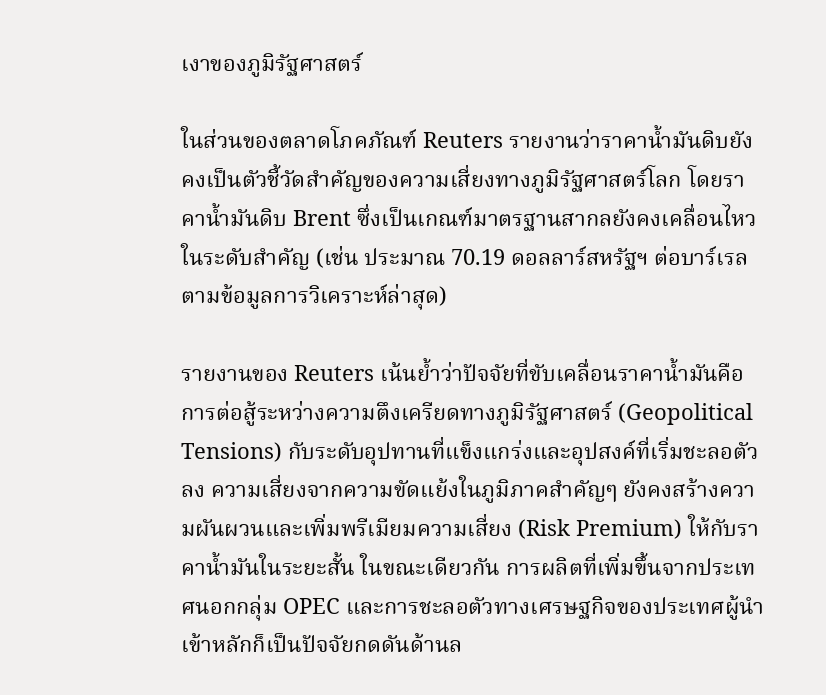เงาของภูมิรัฐศาสตร์

ในส่วนของตลาดโภคภัณฑ์ Reuters รายงานว่าราคาน้ำมันดิบยังคงเป็นตัวชี้วัดสำคัญของความเสี่ยงทางภูมิรัฐศาสตร์โลก โดยราคาน้ำมันดิบ Brent ซึ่งเป็นเกณฑ์มาตรฐานสากลยังคงเคลื่อนไหวในระดับสำคัญ (เช่น ประมาณ 70.19 ดอลลาร์สหรัฐฯ ต่อบาร์เรล ตามข้อมูลการวิเคราะห์ล่าสุด)

รายงานของ Reuters เน้นย้ำว่าปัจจัยที่ขับเคลื่อนราคาน้ำมันคือการต่อสู้ระหว่างความตึงเครียดทางภูมิรัฐศาสตร์ (Geopolitical Tensions) กับระดับอุปทานที่แข็งแกร่งและอุปสงค์ที่เริ่มชะลอตัวลง ความเสี่ยงจากความขัดแย้งในภูมิภาคสำคัญๆ ยังคงสร้างความผันผวนและเพิ่มพรีเมียมความเสี่ยง (Risk Premium) ให้กับราคาน้ำมันในระยะสั้น ในขณะเดียวกัน การผลิตที่เพิ่มขึ้นจากประเทศนอกกลุ่ม OPEC และการชะลอตัวทางเศรษฐกิจของประเทศผู้นำเข้าหลักก็เป็นปัจจัยกดดันด้านล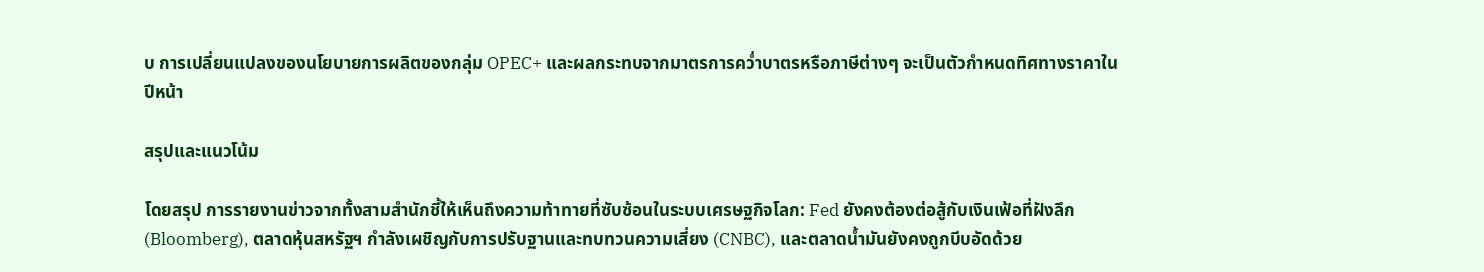บ การเปลี่ยนแปลงของนโยบายการผลิตของกลุ่ม OPEC+ และผลกระทบจากมาตรการคว่ำบาตรหรือภาษีต่างๆ จะเป็นตัวกำหนดทิศทางราคาในปีหน้า

สรุปและแนวโน้ม

โดยสรุป การรายงานข่าวจากทั้งสามสำนักชี้ให้เห็นถึงความท้าทายที่ซับซ้อนในระบบเศรษฐกิจโลก: Fed ยังคงต้องต่อสู้กับเงินเฟ้อที่ฝังลึก (Bloomberg), ตลาดหุ้นสหรัฐฯ กำลังเผชิญกับการปรับฐานและทบทวนความเสี่ยง (CNBC), และตลาดน้ำมันยังคงถูกบีบอัดด้วย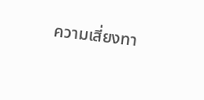ความเสี่ยงทา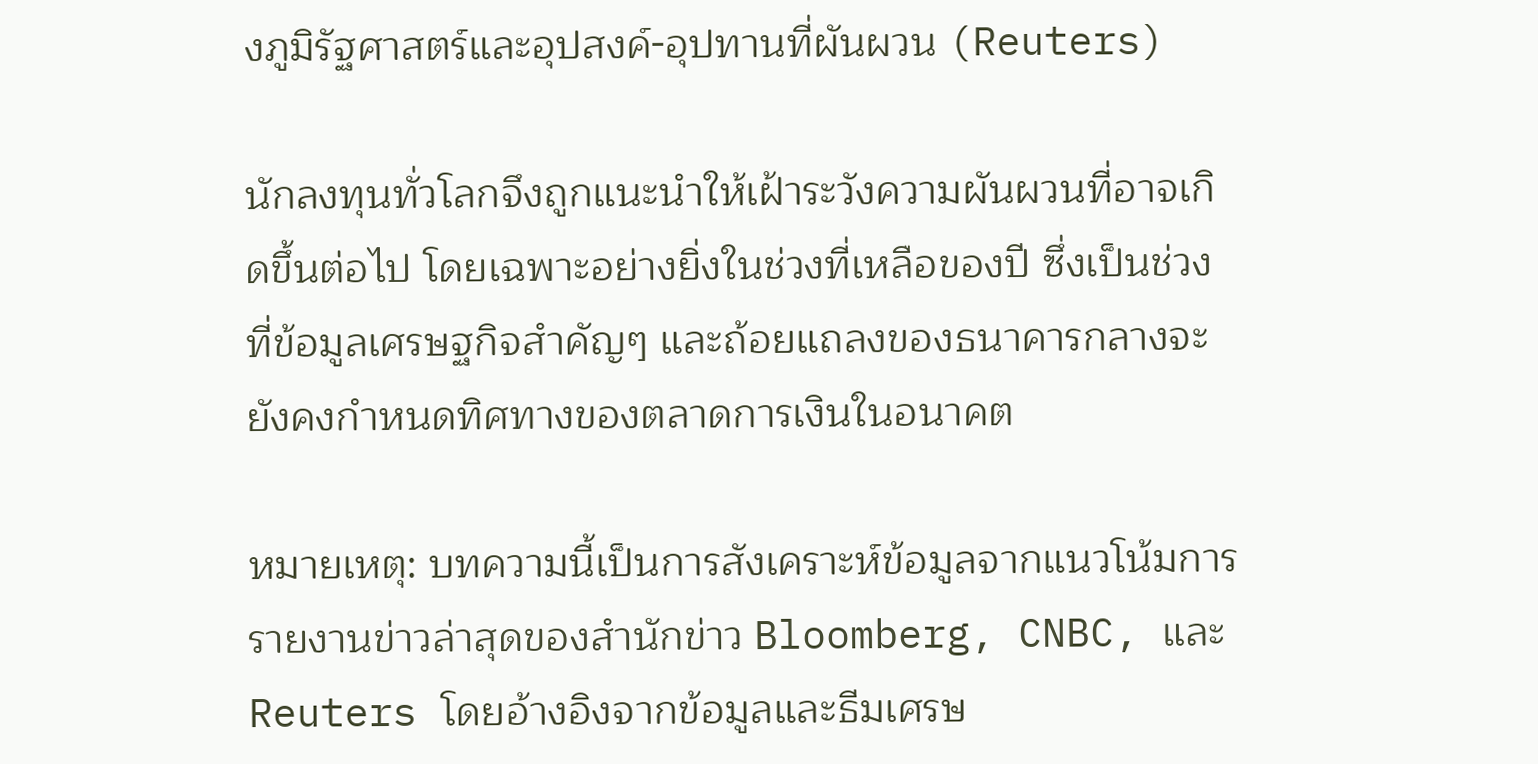งภูมิรัฐศาสตร์และอุปสงค์-อุปทานที่ผันผวน (Reuters)

นักลงทุนทั่วโลกจึงถูกแนะนำให้เฝ้าระวังความผันผวนที่อาจเกิดขึ้นต่อไป โดยเฉพาะอย่างยิ่งในช่วงที่เหลือของปี ซึ่งเป็นช่วงที่ข้อมูลเศรษฐกิจสำคัญๆ และถ้อยแถลงของธนาคารกลางจะยังคงกำหนดทิศทางของตลาดการเงินในอนาคต

หมายเหตุ: บทความนี้เป็นการสังเคราะห์ข้อมูลจากแนวโน้มการรายงานข่าวล่าสุดของสำนักข่าว Bloomberg, CNBC, และ Reuters โดยอ้างอิงจากข้อมูลและธีมเศรษ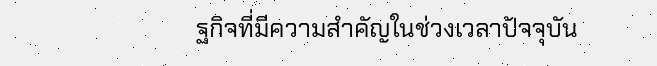ฐกิจที่มีความสำคัญในช่วงเวลาปัจจุบัน